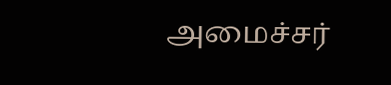அமைச்சர்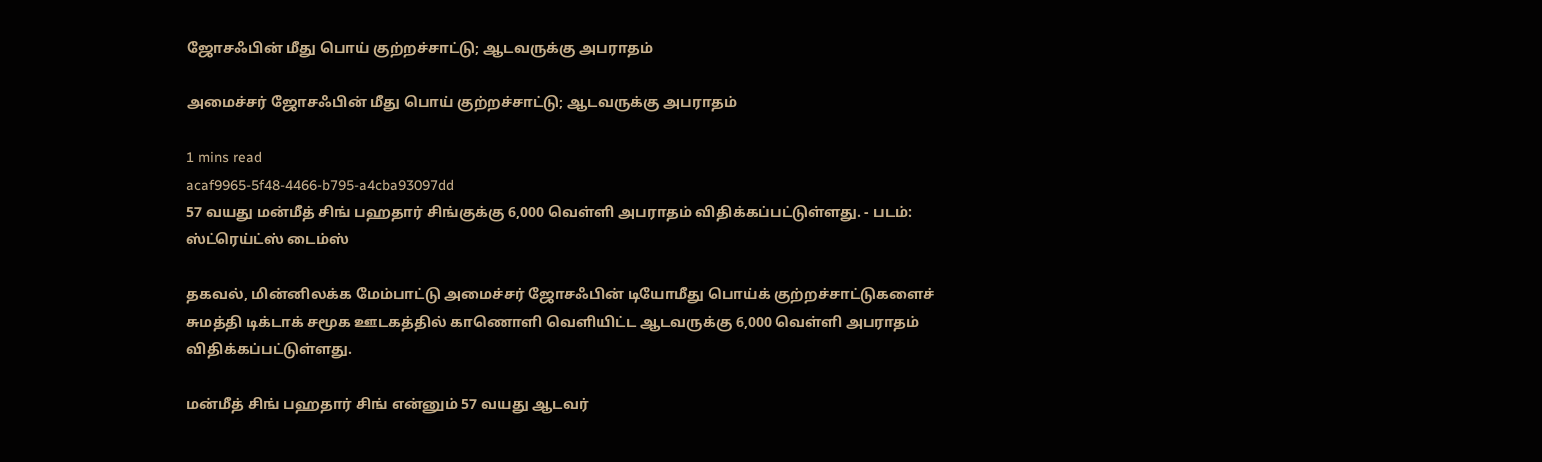ஜோசஃபின் மீது பொய் குற்றச்சாட்டு; ஆடவருக்கு அபராதம்

அமைச்சர் ஜோசஃபின் மீது பொய் குற்றச்சாட்டு; ஆடவருக்கு அபராதம்

1 mins read
acaf9965-5f48-4466-b795-a4cba93097dd
57 வயது மன்மீத் சிங் பஹதார் சிங்குக்கு 6,000 வெள்ளி அபராதம் விதிக்கப்பட்டுள்ளது. - படம்: ஸ்ட்ரெய்ட்ஸ் டைம்ஸ்

தகவல், மின்னிலக்க மேம்பாட்டு அமைச்சர் ஜோசஃபின் டியோமீது பொய்க் குற்றச்சாட்டுகளைச் சுமத்தி டிக்டாக் சமூக ஊடகத்தில் காணொளி வெளியிட்ட ஆடவருக்கு 6,000 வெள்ளி அபராதம் விதிக்கப்பட்டுள்ளது.

மன்மீத் சிங் பஹதார் சிங் என்னும் 57 வயது ஆடவர்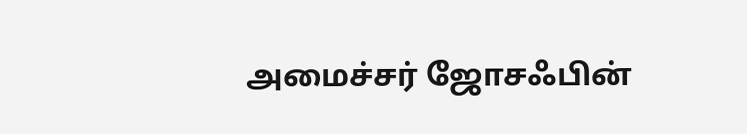அமைச்சர் ஜோசஃபின்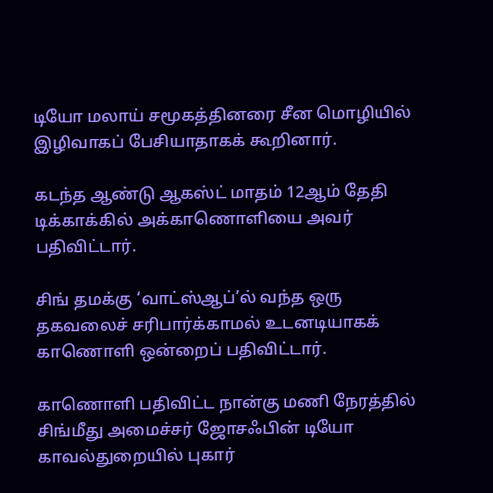டியோ மலாய் சமூகத்தினரை சீன மொழியில் இழிவாகப் பேசியாதாகக் கூறினார்.

கடந்த ஆண்டு ஆகஸ்ட் மாதம் 12ஆம் தேதி டிக்காக்கில் அக்காணொளியை அவர் பதிவிட்டார்.

சிங் தமக்கு ‘வாட்ஸ்ஆப்’ல் வந்த ஒரு தகவலைச் சரிபார்க்காமல் உடனடியாகக் காணொளி ஒன்றைப் பதிவிட்டார்.

காணொளி பதிவிட்ட நான்கு மணி நேரத்தில் சிங்மீது அமைச்சர் ஜோசஃபின் டியோ காவல்துறையில் புகார்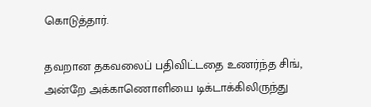கொடுத்தார்.

தவறான தகவலைப் பதிவிட்டதை உணர்ந்த சிங், அன்றே அக்காணொளியை டிக்டாக்கிலிருந்து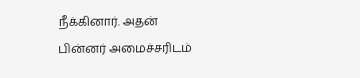நீக்கினார். அதன் பின்னர் அமைச்சரிடம்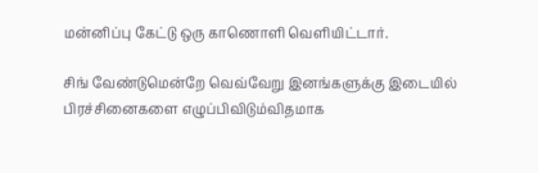மன்னிப்பு கேட்டு ஒரு காணொளி வெளியிட்டார்.

சிங் வேண்டுமென்றே வெவ்வேறு இனங்களுக்கு இடையில் பிரச்சினைகளை எழுப்பிவிடும்விதமாக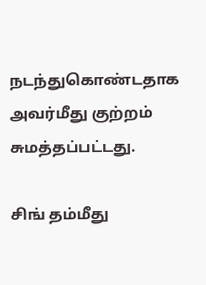நடந்துகொண்டதாக அவர்மீது குற்றம் சுமத்தப்பட்டது.

சிங் தம்மீது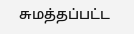சுமத்தப்பட்ட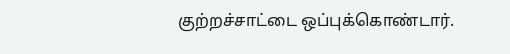குற்றச்சாட்டை ஒப்புக்கொண்டார்.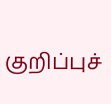குறிப்புச்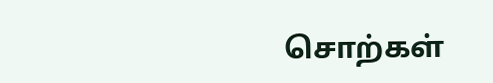சொற்கள்